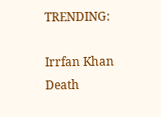TRENDING:

Irrfan Khan Death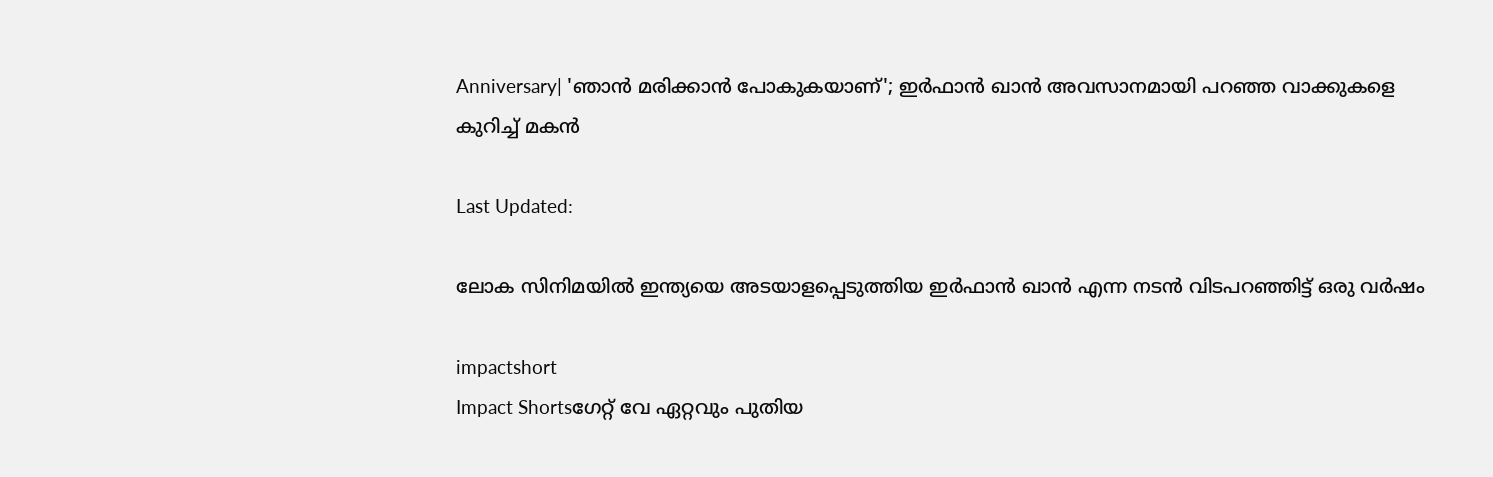Anniversary| 'ഞാൻ മരിക്കാൻ പോകുകയാണ്'; ഇർഫാൻ ഖാൻ അവസാനമായി പറഞ്ഞ വാക്കുകളെ കുറിച്ച് മകൻ

Last Updated:

ലോക സിനിമയിൽ ഇന്ത്യയെ അടയാളപ്പെടുത്തിയ ഇർഫാൻ ഖാൻ എന്ന നടൻ വിടപറഞ്ഞിട്ട് ഒരു വർഷം

impactshort
Impact Shortsഗേറ്റ് വേ ഏറ്റവും പുതിയ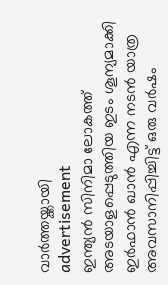വാർത്തയ്ക്കായി
advertisement
ഇന്ത്യൻ സിനിമാ ലോകത്ത് അടയാളപ്പെടുത്തിയ ഇടം ശൂന്യമാക്കി ഇർഫാൻ ഖാൻ എന്ന നടൻ യാത്ര അവസാനിപ്പിച്ചിട്ട് ഒരു വർഷം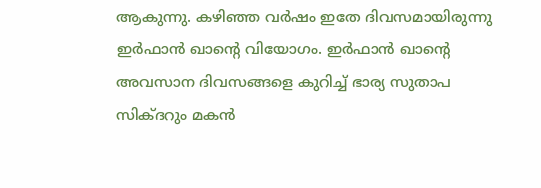ആകുന്നു. കഴിഞ്ഞ വർഷം ഇതേ ദിവസമായിരുന്നു ഇർഫാൻ ഖാന്റെ വിയോഗം. ഇർഫാൻ ഖാന്റെ അവസാന ദിവസങ്ങളെ കുറിച്ച് ഭാര്യ സുതാപ സിക്ദറും മകൻ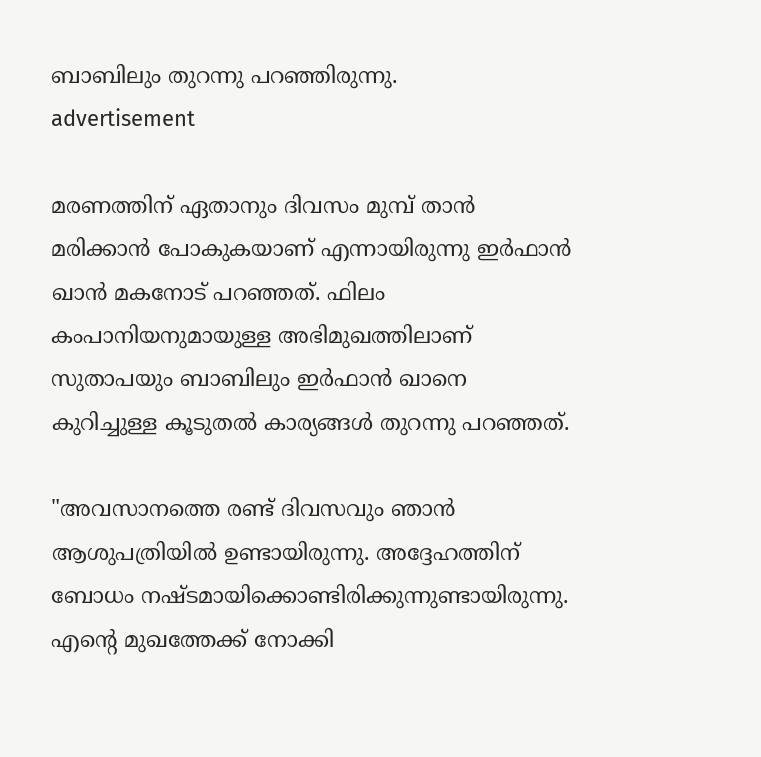ബാബിലും തുറന്നു പറഞ്ഞിരുന്നു.
advertisement

മരണത്തിന് ഏതാനും ദിവസം മുമ്പ് താൻ മരിക്കാൻ പോകുകയാണ് എന്നായിരുന്നു ഇർഫാൻ ഖാൻ മകനോട് പറഞ്ഞത്. ഫിലം കംപാനിയനുമായുള്ള അഭിമുഖത്തിലാണ് സുതാപയും ബാബിലും ഇർഫാൻ ഖാനെ കുറിച്ചുള്ള കൂടുതൽ കാര്യങ്ങൾ തുറന്നു പറഞ്ഞത്.

"അവസാനത്തെ രണ്ട് ദിവസവും ഞാൻ ആശുപത്രിയിൽ ഉണ്ടായിരുന്നു. അദ്ദേഹത്തിന് ബോധം നഷ്ടമായിക്കൊണ്ടിരിക്കുന്നുണ്ടായിരുന്നു. എന്റെ മുഖത്തേക്ക് നോക്കി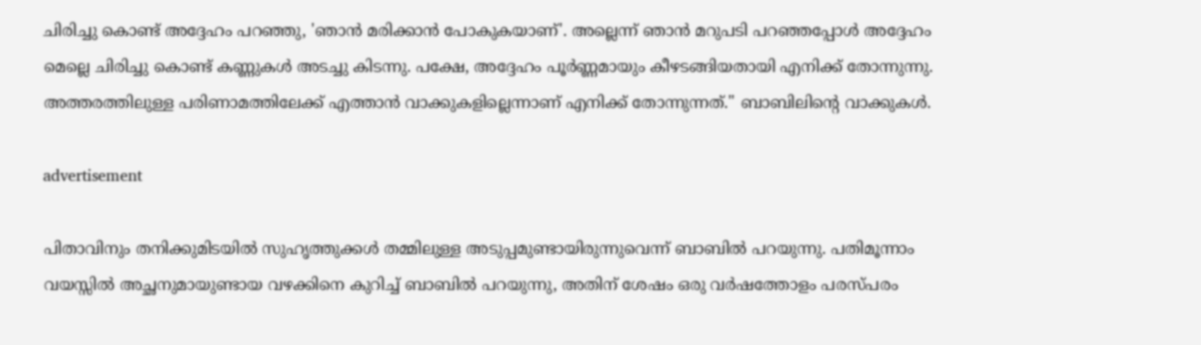ചിരിച്ചു കൊണ്ട് അദ്ദേഹം പറഞ്ഞു, 'ഞാൻ മരിക്കാൻ പോകുകയാണ്'. അല്ലെന്ന് ഞാൻ മറുപടി പറഞ്ഞപ്പോൾ അദ്ദേഹം മെല്ലെ ചിരിച്ചു കൊണ്ട് കണ്ണുകൾ അടച്ചു കിടന്നു. പക്ഷേ, അദ്ദേഹം പൂർണ്ണമായും കീഴടങ്ങിയതായി എനിക്ക് തോന്നുന്നു. അത്തരത്തിലുള്ള പരിണാമത്തിലേക്ക് എത്താൻ വാക്കുകളില്ലെന്നാണ് എനിക്ക് തോന്നുന്നത്." ബാബിലിന്റെ വാക്കുകൾ.

advertisement

പിതാവിനും തനിക്കുമിടയിൽ സുഹൃത്തുക്കൾ തമ്മിലുള്ള അടുപ്പമുണ്ടായിരുന്നുവെന്ന് ബാബിൽ പറയുന്നു. പതിമൂന്നാം വയസ്സിൽ അച്ഛനുമായുണ്ടായ വഴക്കിനെ കുറിച്ച് ബാബിൽ പറയുന്നു, അതിന് ശേഷം ഒരു വർഷത്തോളം പരസ്പരം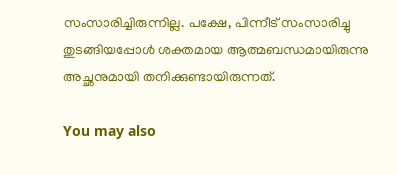സംസാരിച്ചിരുന്നില്ല. പക്ഷേ, പിന്നീട് സംസാരിച്ചു തുടങ്ങിയപ്പോൾ ശക്തമായ ആത്മബന്ധമായിരുന്നു അച്ഛനുമായി തനിക്കുണ്ടായിരുന്നത്.

You may also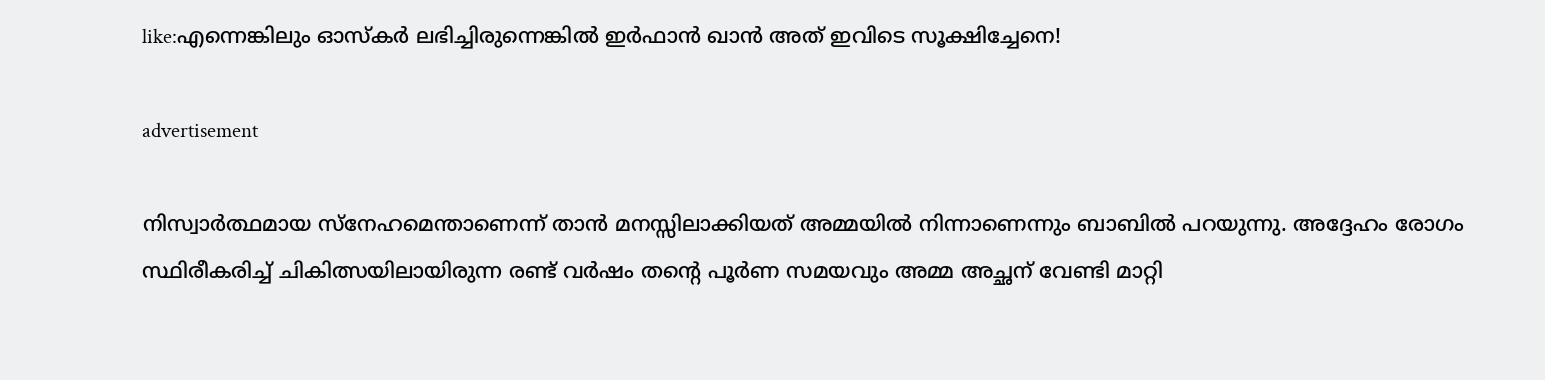like:എന്നെങ്കിലും ഓസ്കർ ലഭിച്ചിരുന്നെങ്കിൽ ഇർഫാൻ ഖാൻ അത് ഇവിടെ സൂക്ഷിച്ചേനെ!

advertisement

നിസ്വാർത്ഥമായ സ്നേഹമെന്താണെന്ന് താൻ മനസ്സിലാക്കിയത് അമ്മയിൽ നിന്നാണെന്നും ബാബിൽ പറയുന്നു. അദ്ദേഹം രോഗം സ്ഥിരീകരിച്ച് ചികിത്സയിലായിരുന്ന രണ്ട് വർഷം തന്റെ പൂർണ സമയവും അമ്മ അച്ഛന് വേണ്ടി മാറ്റി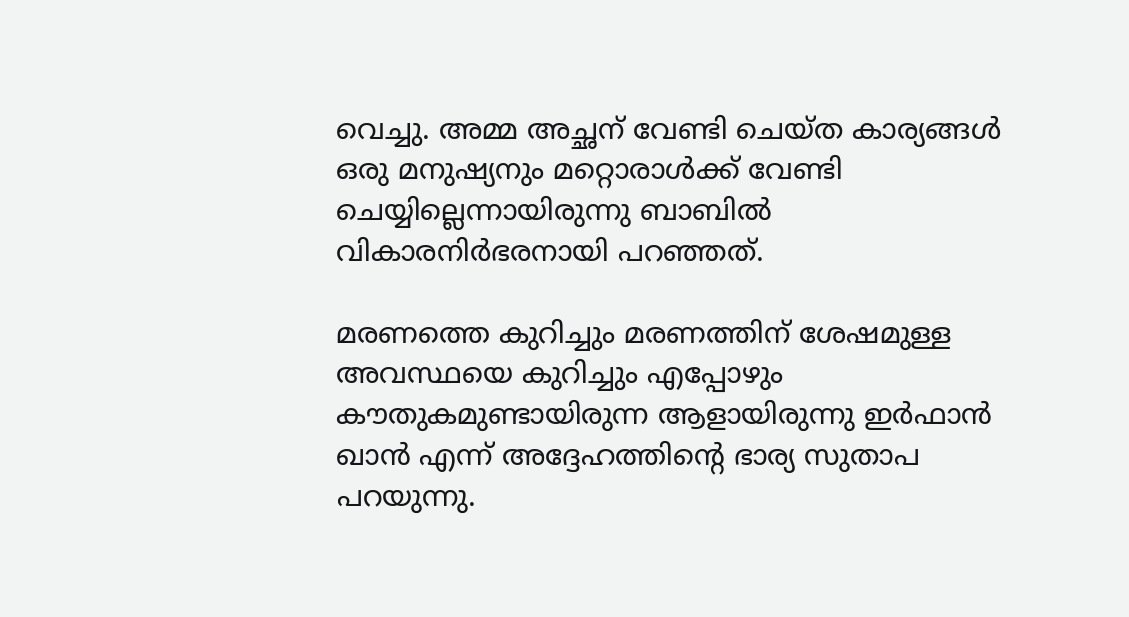വെച്ചു. അമ്മ അച്ഛന് വേണ്ടി ചെയ്ത കാര്യങ്ങൾ ഒരു മനുഷ്യനും മറ്റൊരാൾക്ക് വേണ്ടി ചെയ്യില്ലെന്നായിരുന്നു ബാബിൽ വികാരനിർഭരനായി പറഞ്ഞത്.

മരണത്തെ കുറിച്ചും മരണത്തിന് ശേഷമുള്ള അവസ്ഥയെ കുറിച്ചും എപ്പോഴും കൗതുകമുണ്ടായിരുന്ന ആളായിരുന്നു ഇർഫാൻ ഖാൻ എന്ന് അദ്ദേഹത്തിന്റെ ഭാര്യ സുതാപ പറയുന്നു.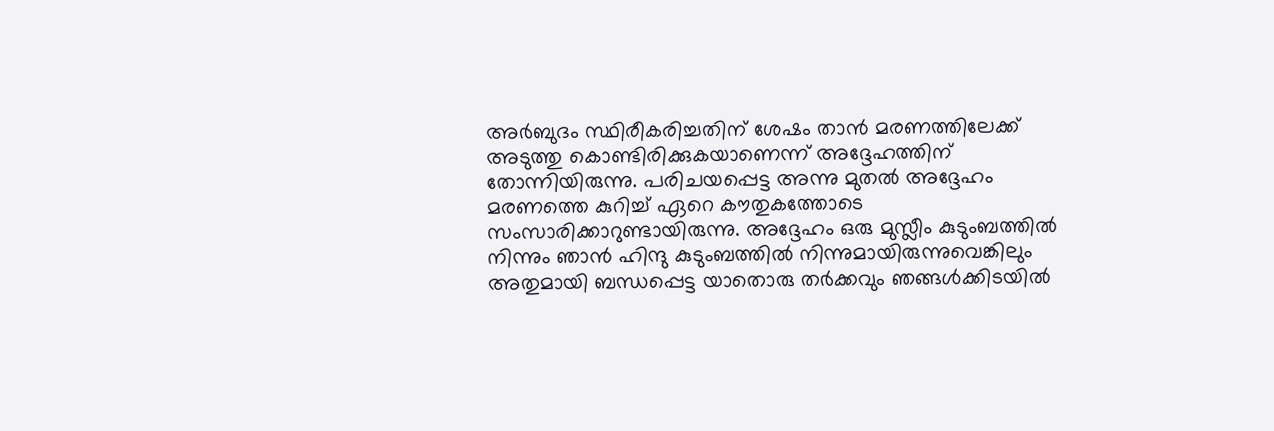അർബുദം സ്ഥിരീകരിച്ചതിന് ശേഷം താൻ മരണത്തിലേക്ക് അടുത്തു കൊണ്ടിരിക്കുകയാണെന്ന് അദ്ദേഹത്തിന് തോന്നിയിരുന്നു. പരിചയപ്പെട്ട അന്നു മുതൽ അദ്ദേഹം മരണത്തെ കുറിച്ച് ഏറെ കൗതുകത്തോടെ സംസാരിക്കാറുണ്ടായിരുന്നു. അദ്ദേഹം ഒരു മുസ്ലീം കുടുംബത്തിൽ നിന്നും ഞാൻ ഹിന്ദു കുടുംബത്തിൽ നിന്നുമായിരുന്നുവെങ്കിലും അതുമായി ബന്ധപ്പെട്ട യാതൊരു തർക്കവും ഞങ്ങൾക്കിടയിൽ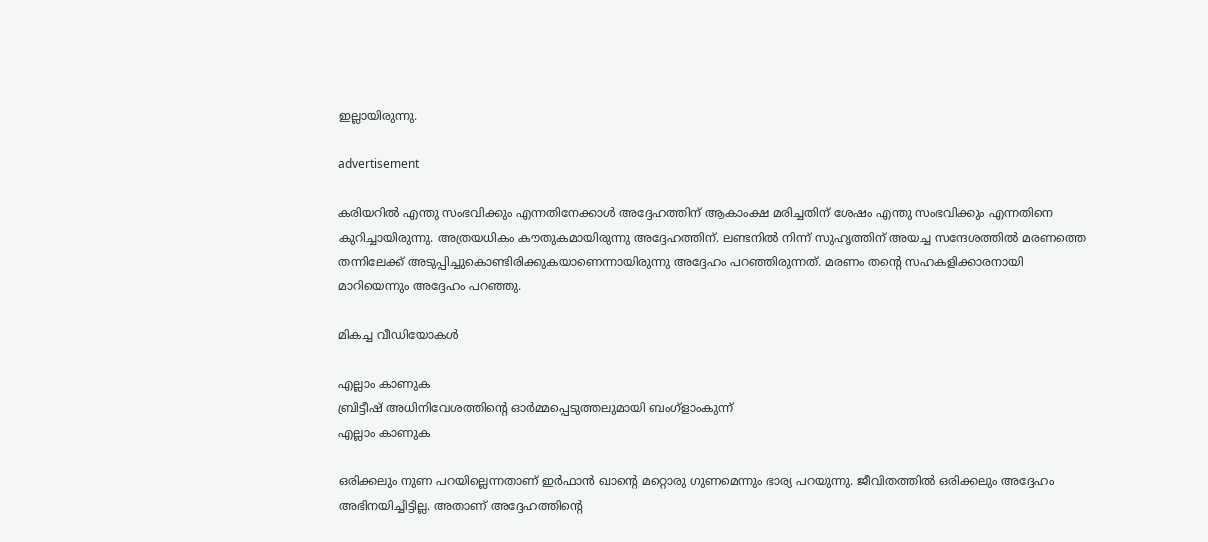ഇല്ലായിരുന്നു.

advertisement

കരിയറിൽ എന്തു സംഭവിക്കും എന്നതിനേക്കാൾ അദ്ദേഹത്തിന് ആകാംക്ഷ മരിച്ചതിന് ശേഷം എന്തു സംഭവിക്കും എന്നതിനെ കുറിച്ചായിരുന്നു. അത്രയധികം കൗതുകമായിരുന്നു അദ്ദേഹത്തിന്. ലണ്ടനിൽ നിന്ന് സുഹൃത്തിന് അയച്ച സന്ദേശത്തിൽ മരണത്തെ തന്നിലേക്ക് അടുപ്പിച്ചുകൊണ്ടിരിക്കുകയാണെന്നായിരുന്നു അദ്ദേഹം പറഞ്ഞിരുന്നത്. മരണം തന്റെ സഹകളിക്കാരനായി മാറിയെന്നും അദ്ദേഹം പറഞ്ഞു.

മികച്ച വീഡിയോകൾ

എല്ലാം കാണുക
ബ്രിട്ടീഷ് അധിനിവേശത്തിൻ്റെ ഓർമ്മപ്പെടുത്തലുമായി ബംഗ്ളാംകുന്ന്
എല്ലാം കാണുക

ഒരിക്കലും നുണ പറയില്ലെന്നതാണ് ഇർഫാൻ ഖാന്റെ മറ്റൊരു ഗുണമെന്നും ഭാര്യ പറയുന്നു. ജീവിതത്തിൽ ഒരിക്കലും അദ്ദേഹം അഭിനയിച്ചിട്ടില്ല. അതാണ് അദ്ദേഹത്തിന്റെ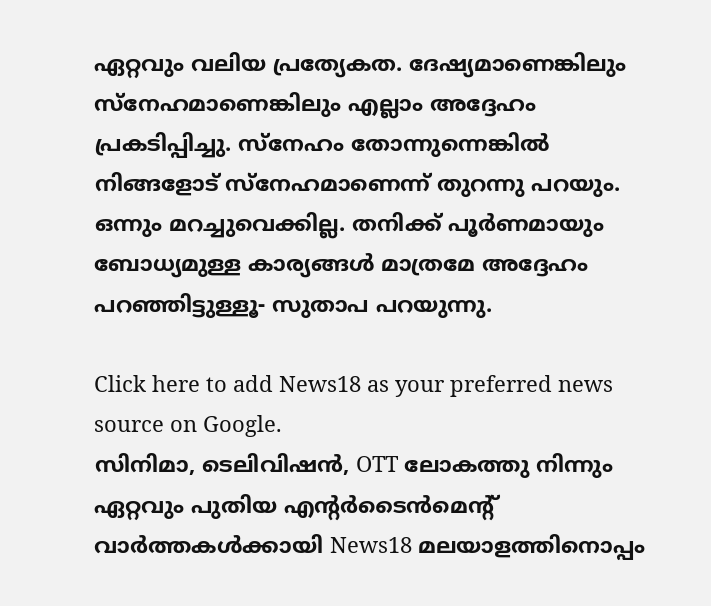ഏറ്റവും വലിയ പ്രത്യേകത. ദേഷ്യമാണെങ്കിലും സ്നേഹമാണെങ്കിലും എല്ലാം അദ്ദേഹം പ്രകടിപ്പിച്ചു. സ്നേഹം തോന്നുന്നെങ്കിൽ നിങ്ങളോട് സ്നേഹമാണെന്ന് തുറന്നു പറയും. ഒന്നും മറച്ചുവെക്കില്ല. തനിക്ക് പൂർണമായും ബോധ്യമുള്ള കാര്യങ്ങൾ മാത്രമേ അദ്ദേഹം പറഞ്ഞിട്ടുള്ളൂ- സുതാപ പറയുന്നു.

Click here to add News18 as your preferred news source on Google.
സിനിമാ, ടെലിവിഷൻ, OTT ലോകത്തു നിന്നും ഏറ്റവും പുതിയ എന്റർടൈൻമെന്റ് വാർത്തകൾക്കായി News18 മലയാളത്തിനൊപ്പം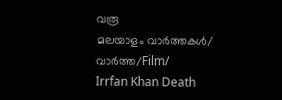വരൂ
മലയാളം വാർത്തകൾ/ വാർത്ത/Film/
Irrfan Khan Death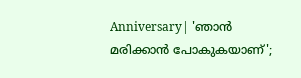Anniversary| 'ഞാൻ മരിക്കാൻ പോകുകയാണ്';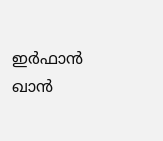ഇർഫാൻ ഖാൻ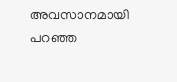അവസാനമായി പറഞ്ഞ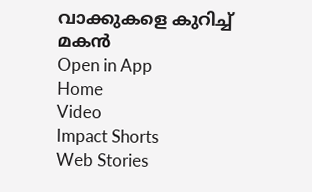വാക്കുകളെ കുറിച്ച് മകൻ
Open in App
Home
Video
Impact Shorts
Web Stories